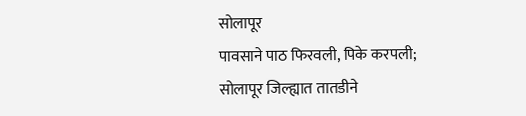सोलापूर
पावसाने पाठ फिरवली, पिके करपली; सोलापूर जिल्ह्यात तातडीने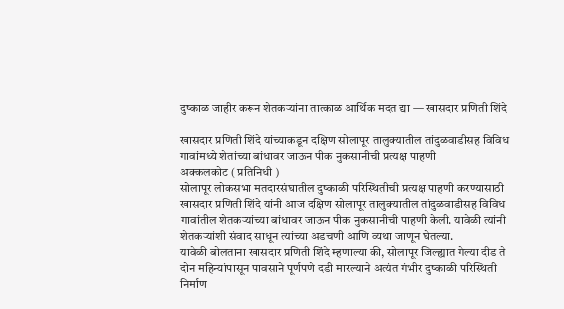दुष्काळ जाहीर करून शेतकऱ्यांना तात्काळ आर्थिक मदत द्या — खासदार प्रणिती शिंदे

खासदार प्रणिती शिंदे यांच्याकडून दक्षिण सोलापूर तालुक्यातील तांदुळवाडीसह विविध गावांमध्ये शेतांच्या बांधावर जाऊन पीक नुकसानीची प्रत्यक्ष पाहणी
अक्कलकोट ( प्रतिनिधी )
सोलापूर लोकसभा मतदारसंघातील दुष्काळी परिस्थितीची प्रत्यक्ष पाहणी करण्यासाठी खासदार प्रणिती शिंदे यांनी आज दक्षिण सोलापूर तालुक्यातील तांदुळवाडीसह विविध गावांतील शेतकऱ्यांच्या बांधावर जाऊन पीक नुकसानीची पाहणी केली. यावेळी त्यांनी शेतकऱ्यांशी संवाद साधून त्यांच्या अडचणी आणि व्यथा जाणून घेतल्या.
यावेळी बोलताना खासदार प्रणिती शिंदे म्हणाल्या की, सोलापूर जिल्ह्यात गेल्या दीड ते दोन महिन्यांपासून पावसाने पूर्णपणे दडी मारल्याने अत्यंत गंभीर दुष्काळी परिस्थिती निर्माण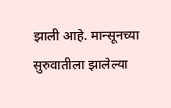झाली आहे. मान्सूनच्या सुरुवातीला झालेल्या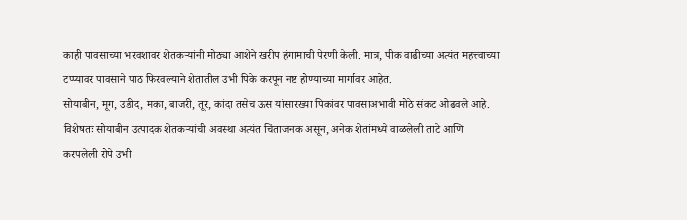काही पावसाच्या भरवशावर शेतकऱ्यांनी मोठ्या आशेने खरीप हंगामाची पेरणी केली. मात्र, पीक वाढीच्या अत्यंत महत्त्वाच्या टप्प्यावर पावसाने पाठ फिरवल्याने शेतातील उभी पिके करपून नष्ट होण्याच्या मार्गावर आहेत.
सोयाबीन, मूग, उडीद, मका, बाजरी, तूर, कांदा तसेच ऊस यांसारख्या पिकांवर पावसाअभावी मोठे संकट ओढवले आहे. विशेषतः सोयाबीन उत्पादक शेतकऱ्यांची अवस्था अत्यंत चिंताजनक असून, अनेक शेतांमध्ये वाळलेली ताटे आणि करपलेली रोपे उभी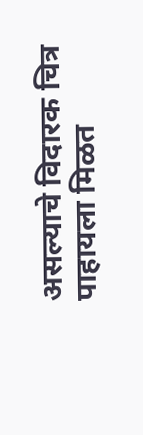असल्याचे विदारक चित्र पाहायला मिळत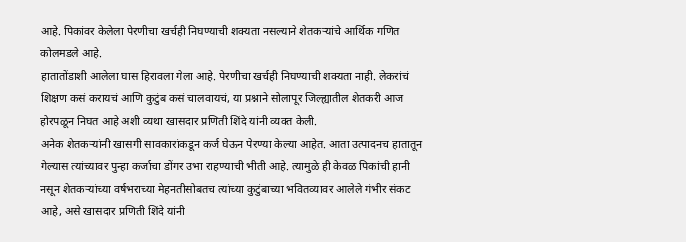आहे. पिकांवर केलेला पेरणीचा खर्चही निघण्याची शक्यता नसल्याने शेतकऱ्यांचे आर्थिक गणित कोलमडले आहे.
हातातोंडाशी आलेला घास हिरावला गेला आहे. पेरणीचा खर्चही निघण्याची शक्यता नाही. लेकरांचं शिक्षण कसं करायचं आणि कुटुंब कसं चालवायचं, या प्रश्नाने सोलापूर जिल्ह्यातील शेतकरी आज होरपळून निघत आहे अशी व्यथा खासदार प्रणिती शिंदे यांनी व्यक्त केली.
अनेक शेतकऱ्यांनी खासगी सावकारांकडून कर्ज घेऊन पेरण्या केल्या आहेत. आता उत्पादनच हातातून गेल्यास त्यांच्यावर पुन्हा कर्जाचा डोंगर उभा राहण्याची भीती आहे. त्यामुळे ही केवळ पिकांची हानी नसून शेतकऱ्यांच्या वर्षभराच्या मेहनतीसोबतच त्यांच्या कुटुंबाच्या भवितव्यावर आलेले गंभीर संकट आहे, असे खासदार प्रणिती शिंदे यांनी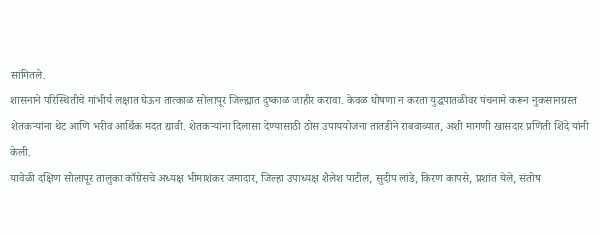सांगितले.
शासनाने परिस्थितीचे गांभीर्य लक्षात घेऊन तात्काळ सोलापूर जिल्ह्यात दुष्काळ जाहीर करावा. केवळ घोषणा न करता युद्धपातळीवर पंचनामे करून नुकसानग्रस्त शेतकऱ्यांना थेट आणि भरीव आर्थिक मदत द्यावी. शेतकऱ्यांना दिलासा देण्यासाठी ठोस उपाययोजना तातडीने राबवाव्यात, अशी मागणी खासदार प्रणिती शिंदे यांनी केली.
यावेळी दक्षिण सोलापूर तालुका काँग्रेसचे अध्यक्ष भीमाशंकर जमादार, जिल्हा उपाध्यक्ष शैलेश पाटील, सुदीप लांडे, किरण कापसे, प्रशांत येले, संतोष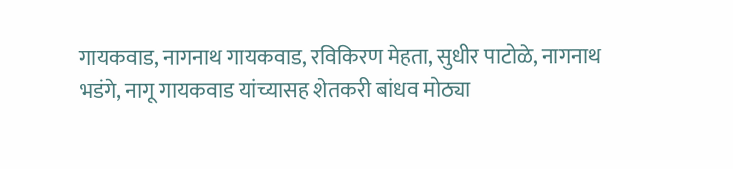गायकवाड, नागनाथ गायकवाड, रविकिरण मेहता, सुधीर पाटोळे, नागनाथ भडंगे, नागू गायकवाड यांच्यासह शेतकरी बांधव मोठ्या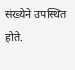संख्येने उपस्थित होते.